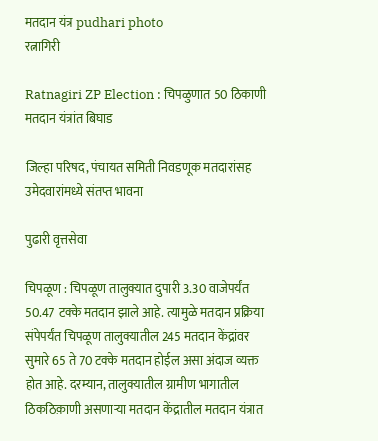मतदान यंत्र pudhari photo
रत्नागिरी

Ratnagiri ZP Election : चिपळुणात 50 ठिकाणी मतदान यंत्रांत बिघाड

जिल्हा परिषद, पंचायत समिती निवडणूक मतदारांसह उमेदवारांमध्ये संतप्त भावना

पुढारी वृत्तसेवा

चिपळूण : चिपळूण तालुक्यात दुपारी 3.30 वाजेपर्यंत 50.47 टक्के मतदान झाले आहे. त्यामुळे मतदान प्रक्रिया संपेपर्यंत चिपळूण तालुक्यातील 245 मतदान केंद्रांवर सुमारे 65 ते 70 टक्के मतदान होईल असा अंदाज व्यक्त होत आहे. दरम्यान, तालुक्यातील ग्रामीण भागातील ठिकठिक़ाणी असणाऱ्या मतदान केंद्रातील मतदान यंत्रात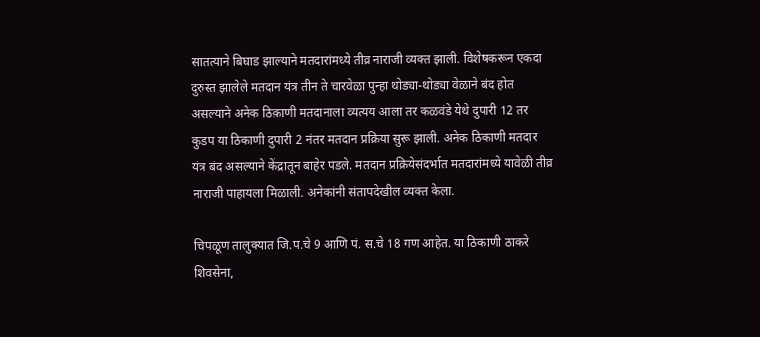सातत्याने बिघाड झाल्याने मतदारांमध्ये तीव्र नाराजी व्यक्त झाली. विशेषकरून एकदा दुरुस्त झालेले मतदान यंत्र तीन ते चारवेळा पुन्हा थोड्या-थोड्या वेळाने बंद होत असल्याने अनेक ठिक़ाणी मतदानाला व्यत्यय आला तर कळवंडे येथे दुपारी 12 तर कुडप या ठिकाणी दुपारी 2 नंतर मतदान प्रक्रिया सुरू झाली. अनेक ठिकाणी मतदार यंत्र बंद असल्याने केंद्रातून बाहेर पडले. मतदान प्रक्रियेसंदर्भात मतदारांमध्ये यावेळी तीव्र नाराजी पाहायला मिळाली. अनेकांनी संतापदेखील व्यक्त केला.

चिपळूण तालुक्यात जि.प.चे 9 आणि पं. स.चे 18 गण आहेत. या ठिकाणी ठाकरे शिवसेना,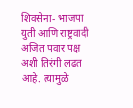शिवसेना- भाजपा युती आणि राष्ट्रवादी अजित पवार पक्ष अशी तिरंगी लढत आहे. त्यामुळे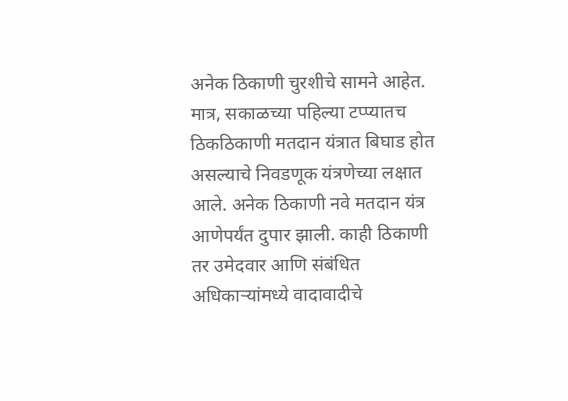अनेक ठिकाणी चुरशीचे सामने आहेत. मात्र, सकाळच्या पहिल्या टप्प्यातच ठिकठिकाणी मतदान यंत्रात बिघाड होत असल्याचे निवडणूक यंत्रणेच्या लक्षात आले. अनेक ठिकाणी नवे मतदान यंत्र आणेपर्यंत दुपार झाली. काही ठिकाणी तर उमेदवार आणि संबंधित अधिकाऱ्यांमध्ये वादावादीचे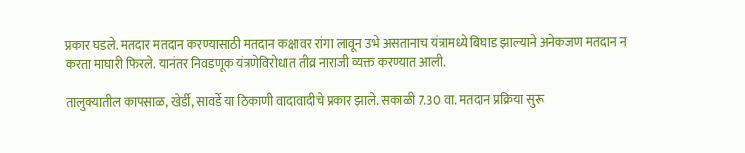प्रकार घडले. मतदार मतदान करण्यासाठी मतदान कक्षावर रांगा लावून उभे असतानाच यंत्रामध्ये बिघाड झाल्याने अनेकजण मतदान न करता माघारी फिरले. यानंतर निवडणूक यंत्रणेविरोधात तीव्र नाराजी व्यक्त करण्यात आली.

तालुक्यातील कापसाळ, खेर्डी, सावर्डे या ठिकाणी वादावादीचे प्रकार झाले. सकाळी 7.30 वा. मतदान प्रक्रिया सुरू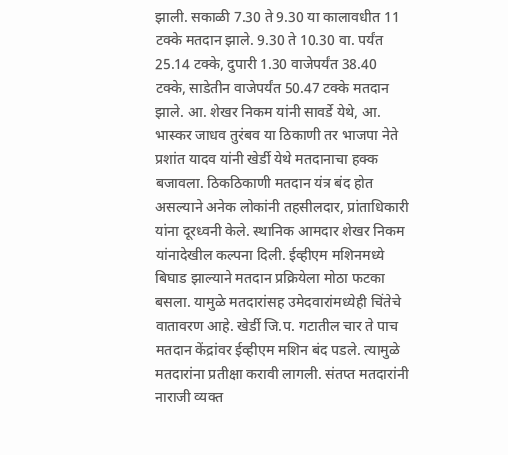झाली. सकाळी 7.30 ते 9.30 या कालावधीत 11 टक्के मतदान झाले. 9.30 ते 10.30 वा. पर्यंत 25.14 टक्के, दुपारी 1.30 वाजेपर्यंत 38.40 टक्के, साडेतीन वाजेपर्यंत 50.47 टक्के मतदान झाले. आ. शेखर निकम यांनी सावर्डे येथे, आ. भास्कर जाधव तुरंबव या ठिकाणी तर भाजपा नेते प्रशांत यादव यांनी खेर्डी येथे मतदानाचा हक्क बजावला. ठिकठिकाणी मतदान यंत्र बंद होत असल्याने अनेक लोकांनी तहसीलदार, प्रांताधिकारी यांना दूरध्वनी केले. स्थानिक आमदार शेखर निकम यांनादेखील कल्पना दिली. ईव्हीएम मशिनमध्ये बिघाड झाल्याने मतदान प्रक्रियेला मोठा फटका बसला. यामुळे मतदारांसह उमेदवारांमध्येही चिंतेचे वातावरण आहे. खेर्डी जि.प. गटातील चार ते पाच मतदान केंद्रांवर ईव्हीएम मशिन बंद पडले. त्यामुळे मतदारांना प्रतीक्षा करावी लागली. संतप्त मतदारांनी नाराजी व्यक्त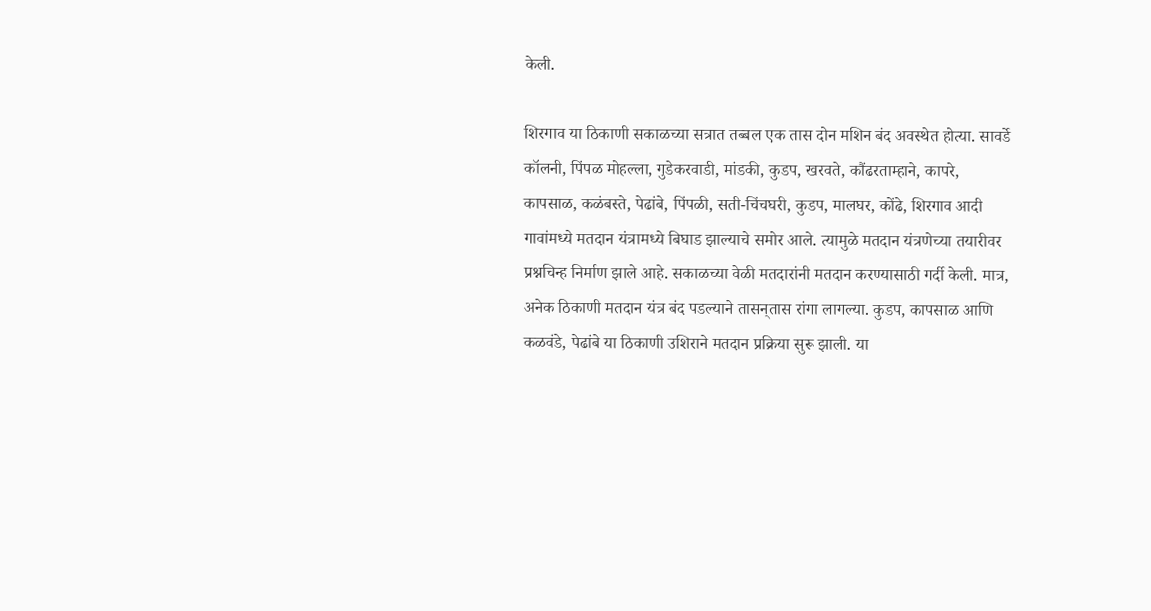केली.

शिरगाव या ठिकाणी सकाळच्या सत्रात तब्बल एक तास दोन मशिन बंद अवस्थेत होत्या. सावर्डे कॉलनी, पिंपळ मोहल्ला, गुडेकरवाडी, मांडकी, कुडप, खरवते, कौंढरताम्हाने, कापरे, कापसाळ, कळंबस्ते, पेढांबे, पिंपळी, सती-चिंचघरी, कुडप, मालघर, कोंढे, शिरगाव आदी गावांमध्ये मतदान यंत्रामध्ये बिघाड झाल्याचे समोर आले. त्यामुळे मतदान यंत्रणेच्या तयारीवर प्रश्नचिन्ह निर्माण झाले आहे. सकाळच्या वेळी मतदारांनी मतदान करण्यासाठी गर्दी केली. मात्र, अनेक ठिकाणी मतदान यंत्र बंद पडल्याने तासन्‌‍तास रांगा लागल्या. कुडप, कापसाळ आणि कळवंडे, पेढांबे या ठिकाणी उशिराने मतदान प्रक्रिया सुरू झाली. या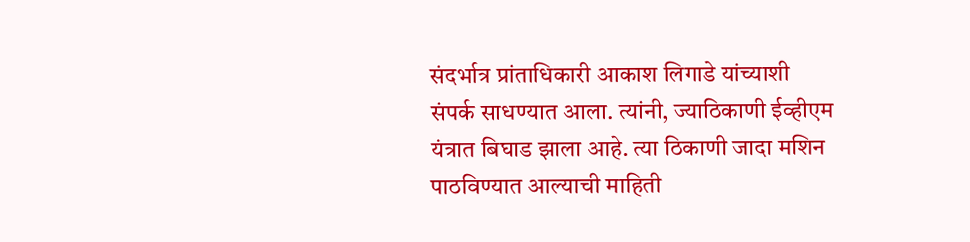संदर्भात्र प्रांताधिकारी आकाश लिगाडे यांच्याशी संपर्क साधण्यात आला. त्यांनी, ज्याठिकाणी ईव्हीएम यंत्रात बिघाड झाला आहे. त्या ठिकाणी जादा मशिन पाठविण्यात आल्याची माहिती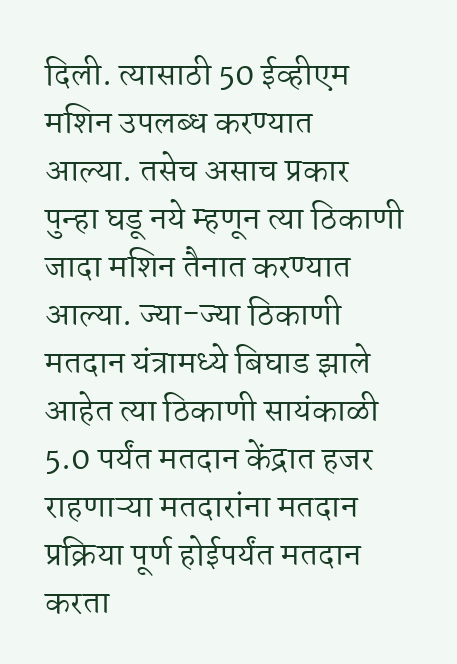दिली. त्यासाठी 50 ईव्हीएम मशिन उपलब्ध करण्यात आल्या. तसेच असाच प्रकार पुन्हा घडू नये म्हणून त्या ठिकाणी जादा मशिन तैनात करण्यात आल्या. ज्या-ज्या ठिकाणी मतदान यंत्रामध्ये बिघाड झाले आहेत त्या ठिकाणी सायंकाळी 5.0 पर्यंत मतदान केंद्रात हजर राहणाऱ्या मतदारांना मतदान प्रक्रिया पूर्ण होईपर्यंत मतदान करता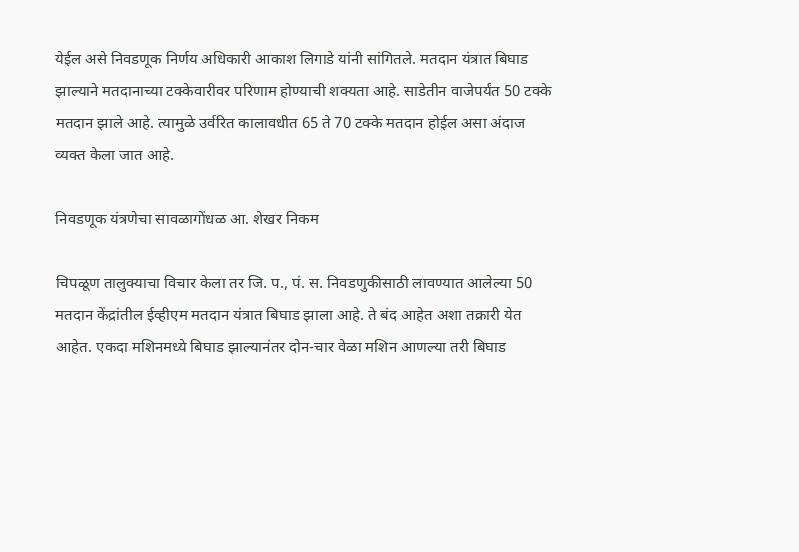येईल असे निवडणूक निर्णय अधिकारी आकाश लिगाडे यांनी सांगितले. मतदान यंत्रात बिघाड झाल्याने मतदानाच्या टक्केवारीवर परिणाम होण्याची शक्यता आहे. साडेतीन वाजेपर्यंत 50 टक्के मतदान झाले आहे. त्यामुळे उर्वरित कालावधीत 65 ते 70 टक्के मतदान होईल असा अंदाज व्यक्त केला जात आहे.

निवडणूक यंत्रणेचा सावळागोंधळ आ. शेखर निकम

चिपळूण तालुक्याचा विचार केला तर जि. प., पं. स. निवडणुकीसाठी लावण्यात आलेल्या 50 मतदान केंद्रांतील ईव्हीएम मतदान यंत्रात बिघाड झाला आहे. ते बंद आहेत अशा तक्रारी येत आहेत. एकदा मशिनमध्ये बिघाड झाल्यानंतर दोन-चार वेळा मशिन आणल्या तरी बिघाड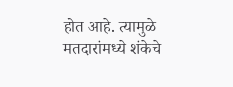होत आहे. त्यामुळे मतदारांमध्ये शंकेचे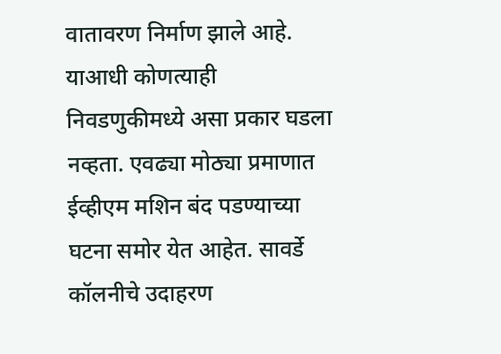वातावरण निर्माण झाले आहे. याआधी कोणत्याही निवडणुकीमध्ये असा प्रकार घडला नव्हता. एवढ्या मोठ्या प्रमाणात ईव्हीएम मशिन बंद पडण्याच्या घटना समोर येत आहेत. सावर्डे कॉलनीचे उदाहरण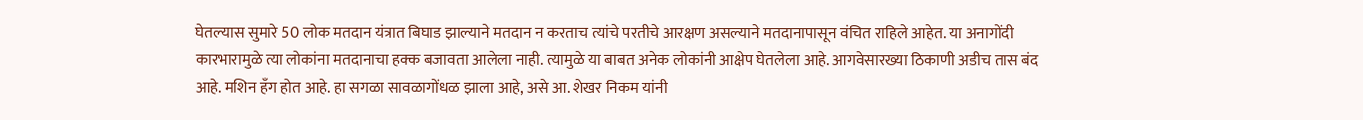घेतल्यास सुमारे 50 लोक मतदान यंत्रात बिघाड झाल्याने मतदान न करताच त्यांचे परतीचे आरक्षण असल्याने मतदानापासून वंचित राहिले आहेत. या अनागोंदी कारभारामुळे त्या लोकांना मतदानाचा हक्क बजावता आलेला नाही. त्यामुळे या बाबत अनेक लोकांनी आक्षेप घेतलेला आहे. आगवेसारख्या ठिकाणी अडीच तास बंद आहे. मशिन हँग होत आहे. हा सगळा सावळागोंधळ झाला आहे, असे आ. शेखर निकम यांनी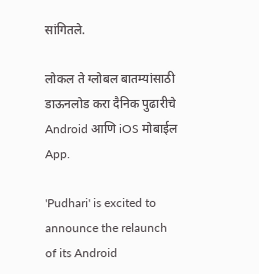सांगितले.

लोकल ते ग्लोबल बातम्यांसाठी डाऊनलोड करा दैनिक पुढारीचे Android आणि iOS मोबाईल App.

'Pudhari' is excited to announce the relaunch of its Android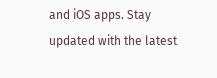and iOS apps. Stay updated with the latest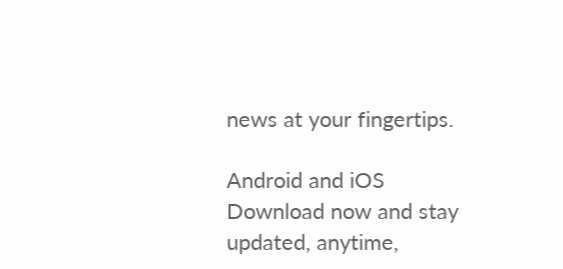news at your fingertips.

Android and iOS Download now and stay updated, anytime,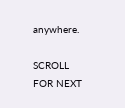anywhere.

SCROLL FOR NEXT